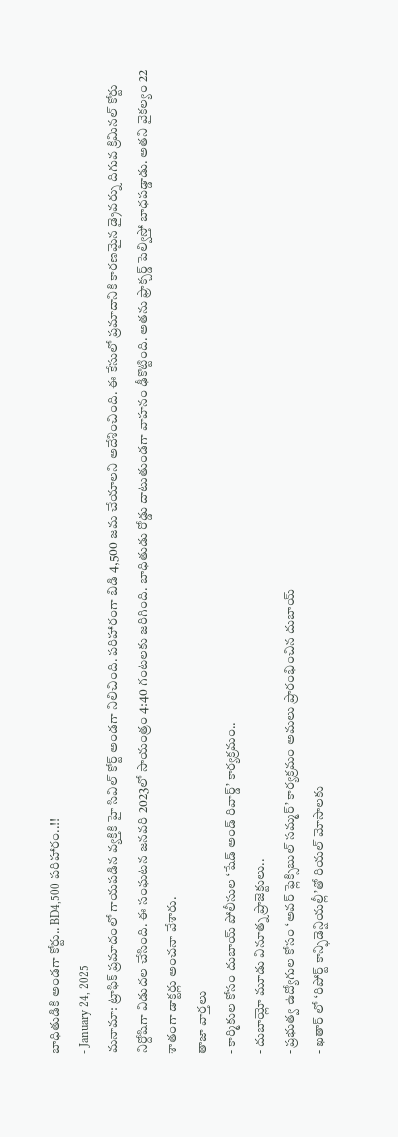బాధితుడికి అండగా కోర్టు.. BD4,500 పరిహారం..!!
- January 24, 2025
మనామా: ట్రాఫిక్ ప్రమాదంలో గాయపడిన వ్యక్తికి హై సివిల్ కోర్ట్ అండగా నిలిచింది. పరిహారంగా బిడి 4,500 జమ చేయాలని అదేశించింది. ఈ కేసులో ప్రమాదానికి కారణమైన డ్రైవర్ను దిగువ క్రిమినల్ కోర్టు నిర్దోషిగా విడుదల చేసింది. ఈ సంఘటన జనవరి 2023లో సాయంత్రం 4:40 గంటలకు జరిగింది. బాధితుడు రోడ్డు దాటుతుండగా వాహనం ఢీకొట్టింది. అతను ఫ్రాక్చర్డ్ పెల్విస్తో బాధపడ్డాడు. అతని వైకల్యం 22 శాతంగా డాక్టర్లు అంచనా వేశారు.
తాజా వార్తలు
- కార్మికుల కోసం దుబాయ్ పోలీసుల ‘షేడ్ అండ్ రివార్డ్’ కార్యక్రమం..
- దుబాయ్లో మూడు వినూత్న ప్రాజెక్టులు..
- ప్రభుత్వ ఉద్యోగుల కోసం ‘అవర్ ఫ్లెక్సిబుల్ సమ్మర్’ కార్యక్రమం అమలు ప్రారంభించిన దుబాయ్
- ఖతార్ లో ‘రిపోర్ట్ కాన్ఫిడెన్షియల్లీ’తో రియల్ మోసాలకు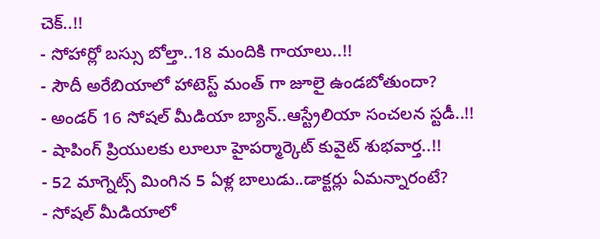చెక్..!!
- సోహార్లో బస్సు బోల్తా..18 మందికి గాయాలు..!!
- సౌదీ అరేబియాలో హాటెస్ట్ మంత్ గా జూలై ఉండబోతుందా?
- అండర్ 16 సోషల్ మీడియా బ్యాన్..ఆస్ట్రేలియా సంచలన స్టడీ..!!
- షాపింగ్ ప్రియులకు లూలూ హైపర్మార్కెట్ కువైట్ శుభవార్త..!!
- 52 మాగ్నెట్స్ మింగిన 5 ఏళ్ల బాలుడు..డాక్టర్లు ఏమన్నారంటే?
- సోషల్ మీడియాలో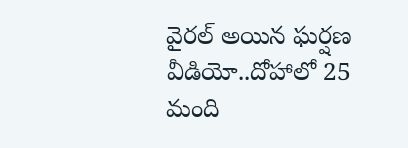వైరల్ అయిన ఘర్షణ వీడియో..దోహాలో 25 మంది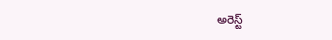అరెస్ట్